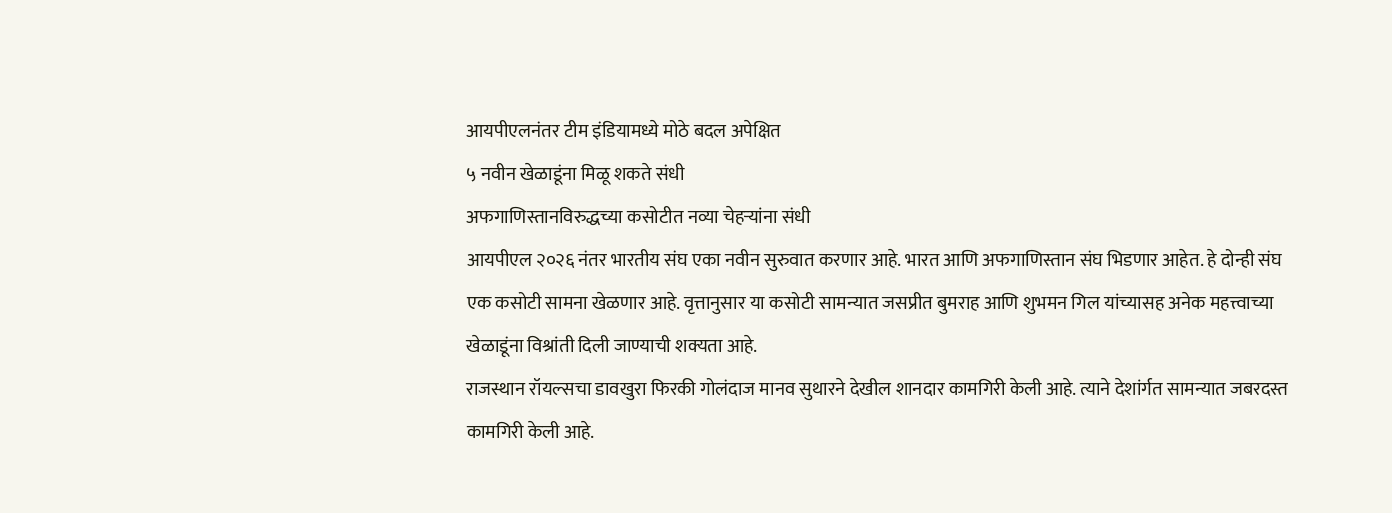आयपीएलनंतर टीम इंडियामध्ये मोठे बदल अपेक्षित
५ नवीन खेळाडूंना मिळू शकते संधी
अफगाणिस्तानविरुद्धच्या कसोटीत नव्या चेहऱ्यांना संधी
आयपीएल २०२६ नंतर भारतीय संघ एका नवीन सुरुवात करणार आहे. भारत आणि अफगाणिस्तान संघ भिडणार आहेत. हे दोन्ही संघ एक कसोटी सामना खेळणार आहे. वृत्तानुसार या कसोटी सामन्यात जसप्रीत बुमराह आणि शुभमन गिल यांच्यासह अनेक महत्त्वाच्या खेळाडूंना विश्रांती दिली जाण्याची शक्यता आहे.
राजस्थान रॉयल्सचा डावखुरा फिरकी गोलंदाज मानव सुथारने देखील शानदार कामगिरी केली आहे. त्याने देशांर्गत सामन्यात जबरदस्त कामगिरी केली आहे.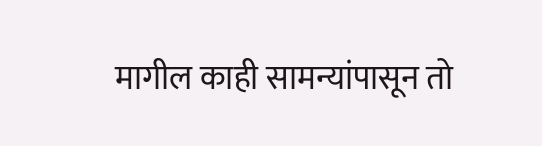मागील काही सामन्यांपासून तो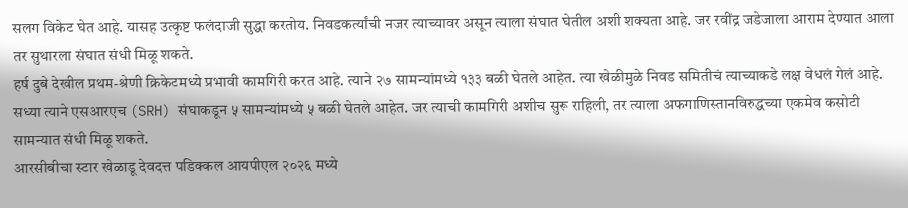सलग विकेट घेत आहे. यासह उत्कृष्ट फलंदाजी सुद्धा करतोय. निवडकर्त्यांची नजर त्याच्यावर असून त्याला संघात घेतील अशी शक्यता आहे. जर रवींद्र जडेजाला आराम देण्यात आला तर सुथारला संघात संधी मिळू शकते.
हर्ष दुबे देखील प्रथम-श्रेणी क्रिकेटमध्ये प्रभावी कामगिरी करत आहे. त्याने २७ सामन्यांमध्ये १३३ बळी घेतले आहेत. त्या खेळीमुळे निवड समितीचं त्याच्याकडे लक्ष वेधलं गेलं आहे. सध्या त्याने एसआरएच (SRH) संघाकडून ५ सामन्यांमध्ये ५ बळी घेतले आहेत. जर त्याची कामगिरी अशीच सुरू राहिली, तर त्याला अफगाणिस्तानविरुद्धच्या एकमेव कसोटी सामन्यात संधी मिळू शकते.
आरसीबीचा स्टार खेळाडू देवदत्त पडिक्कल आयपीएल २०२६ मध्ये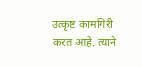उत्कृष्ट कामगिरी करत आहे. त्याने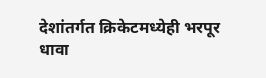देशांतर्गत क्रिकेटमध्येही भरपूर धावा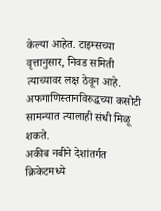केल्या आहेत. टाइम्सच्या वृत्तानुसार, निवड समिती त्याच्यावर लक्ष ठेवून आहे. अफगाणिस्तानविरुद्धच्या कसोटी सामन्यात त्यालाही संधी मिळू शकते.
अकीब नबीने देशांतर्गत क्रिकेटमध्ये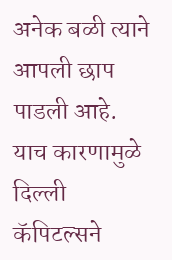अनेक बळी त्याने आपली छाप पाडली आहे. याच कारणामुळे दिल्ली कॅपिटल्सने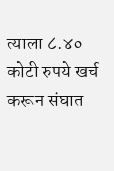त्याला ८.४० कोटी रुपये खर्च करून संघात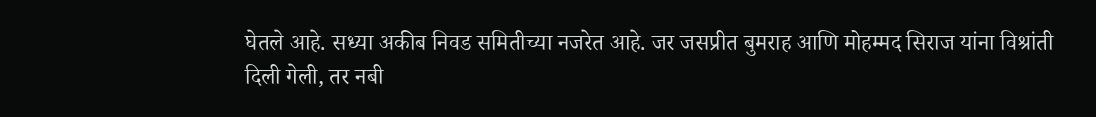घेतले आहे. सध्या अकीब निवड समितीच्या नजरेत आहे. जर जसप्रीत बुमराह आणि मोहम्मद सिराज यांना विश्रांती दिली गेली, तर नबी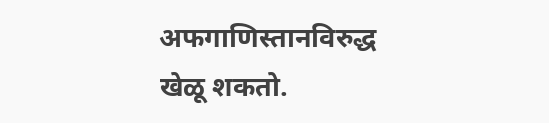अफगाणिस्तानविरुद्ध खेळू शकतो.